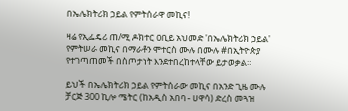በኤሌክትሪክ ኃይል የምትሰራዋ መኪና!

ዛሬ የኢፌዴሪ ጠ/ሚ ዶክተር ዐቢይ አህመድ 'በኤሌክትሪክ ኃይል' የምትሠራ መኪና በማራቶን ሞተርስ ሙሉ በሙሉ #በኢትዮጵያ የተገጣጠመች በስጦታነት እንደተበረከተላቸው ይታወቃል።

ይህች በኤሌክትሪክ ኃይል የምትሰራው መኪና በአንድ ጊዜ ሙሉ ቻርጅ 300 ኪሎ ሜትር (ከአዲስ አበባ - ሀዋሳ) ድረስ መጓዝ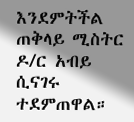እንደምትችል ጠቅላይ ሚስትር ዶ/ር አብይ ሲናገሩ ተደምጠዋል።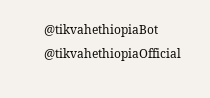@tikvahethiopiaBot @tikvahethiopiaOfficial